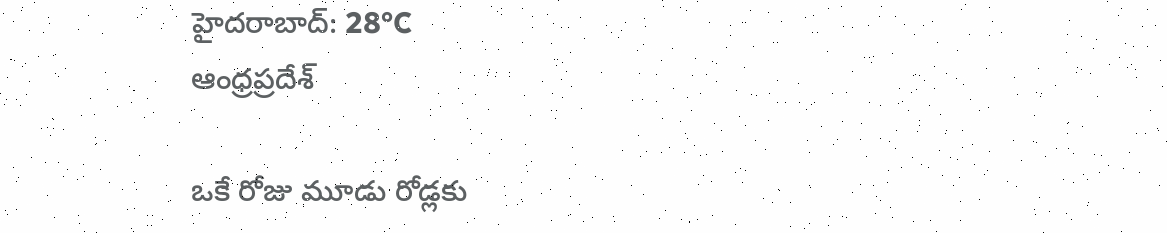హైదరాబాద్: 28°C
ఆంధ్రప్రదేశ్

ఒకే రోజు మూడు రోడ్లకు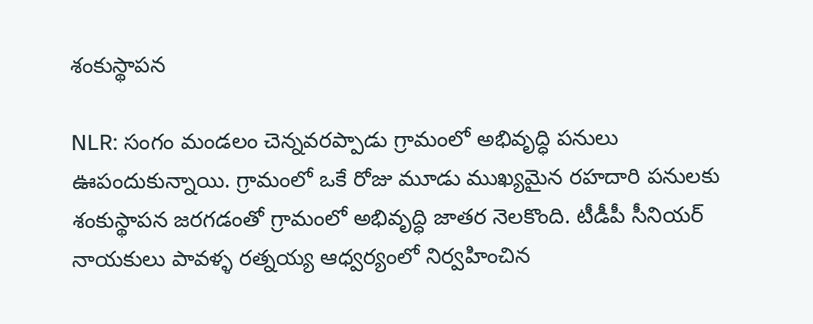శంకుస్థాపన

NLR: సంగం మండలం చెన్నవరప్పాడు గ్రామంలో అభివృద్ధి పనులు ఊపందుకున్నాయి. గ్రామంలో ఒకే రోజు మూడు ముఖ్యమైన రహదారి పనులకు శంకుస్థాపన జరగడంతో గ్రామంలో అభివృద్ధి జాతర నెలకొంది. టీడీపీ సీనియర్ నాయకులు పావళ్ళ రత్నయ్య ఆధ్వర్యంలో నిర్వహించిన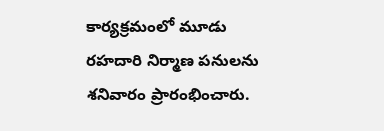కార్యక్రమంలో మూడు రహదారి నిర్మాణ పనులను శనివారం ప్రారంభించారు.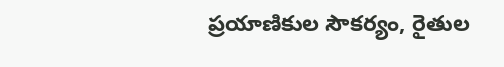ప్రయాణికుల సౌకర్యం, రైతుల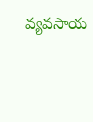వ్యవసాయ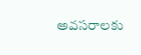అవసరాలకు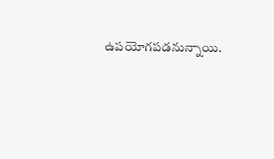ఉపయోగపడనున్నాయి.